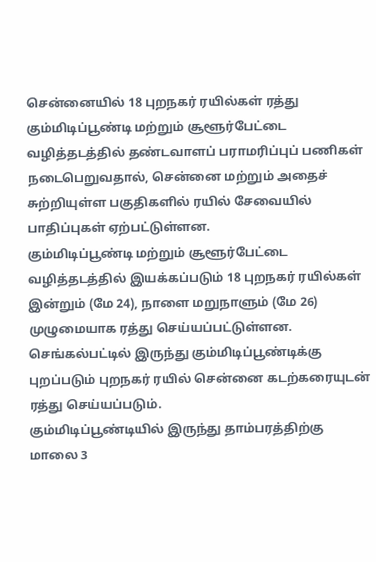சென்னையில் 18 புறநகர் ரயில்கள் ரத்து
கும்மிடிப்பூண்டி மற்றும் சூளூர்பேட்டை வழித்தடத்தில் தண்டவாளப் பராமரிப்புப் பணிகள் நடைபெறுவதால், சென்னை மற்றும் அதைச் சுற்றியுள்ள பகுதிகளில் ரயில் சேவையில் பாதிப்புகள் ஏற்பட்டுள்ளன.
கும்மிடிப்பூண்டி மற்றும் சூளூர்பேட்டை வழித்தடத்தில் இயக்கப்படும் 18 புறநகர் ரயில்கள் இன்றும் (மே 24), நாளை மறுநாளும் (மே 26) முழுமையாக ரத்து செய்யப்பட்டுள்ளன.
செங்கல்பட்டில் இருந்து கும்மிடிப்பூண்டிக்கு புறப்படும் புறநகர் ரயில் சென்னை கடற்கரையுடன் ரத்து செய்யப்படும்.
கும்மிடிப்பூண்டியில் இருந்து தாம்பரத்திற்கு மாலை 3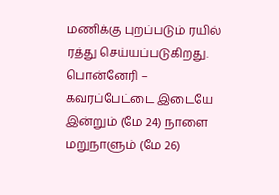மணிக்கு புறப்படும் ரயில் ரத்து செய்யப்படுகிறது.
பொன்னேரி – கவரப்பேட்டை இடையே இன்றும் (மே 24) நாளை மறுநாளும் (மே 26)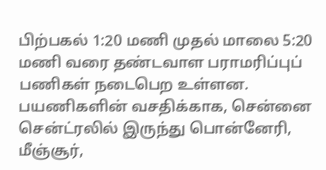பிற்பகல் 1:20 மணி முதல் மாலை 5:20 மணி வரை தண்டவாள பராமரிப்புப் பணிகள் நடைபெற உள்ளன.
பயணிகளின் வசதிக்காக, சென்னை சென்ட்ரலில் இருந்து பொன்னேரி, மீஞ்சூர்,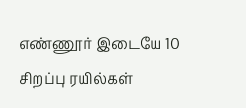எண்ணூர் இடையே 10 சிறப்பு ரயில்கள்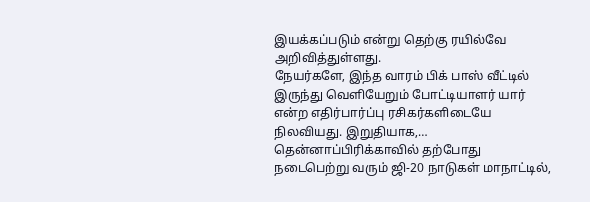இயக்கப்படும் என்று தெற்கு ரயில்வே அறிவித்துள்ளது.
நேயர்களே, இந்த வாரம் பிக் பாஸ் வீட்டில் இருந்து வெளியேறும் போட்டியாளர் யார் என்ற எதிர்பார்ப்பு ரசிகர்களிடையே நிலவியது. இறுதியாக,…
தென்னாப்பிரிக்காவில் தற்போது நடைபெற்று வரும் ஜி-20 நாடுகள் மாநாட்டில்,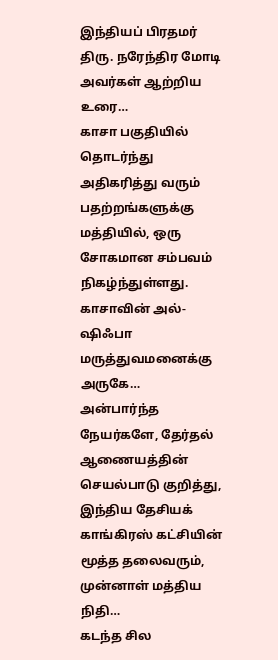இந்தியப் பிரதமர் திரு. நரேந்திர மோடி அவர்கள் ஆற்றிய உரை…
காசா பகுதியில் தொடர்ந்து அதிகரித்து வரும் பதற்றங்களுக்கு மத்தியில், ஒரு சோகமான சம்பவம் நிகழ்ந்துள்ளது. காசாவின் அல்-ஷிஃபா மருத்துவமனைக்கு அருகே…
அன்பார்ந்த நேயர்களே, தேர்தல் ஆணையத்தின் செயல்பாடு குறித்து, இந்திய தேசியக் காங்கிரஸ் கட்சியின் மூத்த தலைவரும், முன்னாள் மத்திய நிதி…
கடந்த சில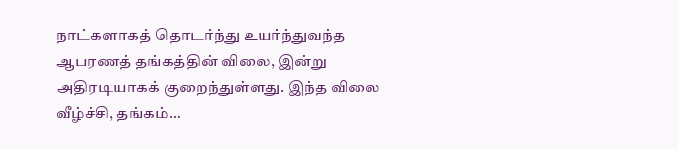நாட்களாகத் தொடர்ந்து உயர்ந்துவந்த ஆபரணத் தங்கத்தின் விலை, இன்று அதிரடியாகக் குறைந்துள்ளது. இந்த விலை வீழ்ச்சி, தங்கம்…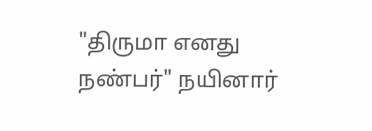"திருமா எனது நண்பர்" நயினார்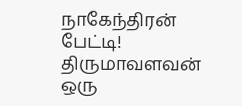நாகேந்திரன் பேட்டி! திருமாவளவன் ஒரு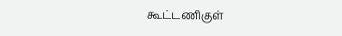கூட்டணிகுள்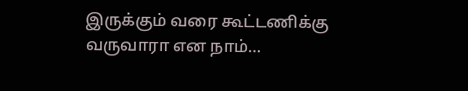இருக்கும் வரை கூட்டணிக்கு வருவாரா என நாம்…